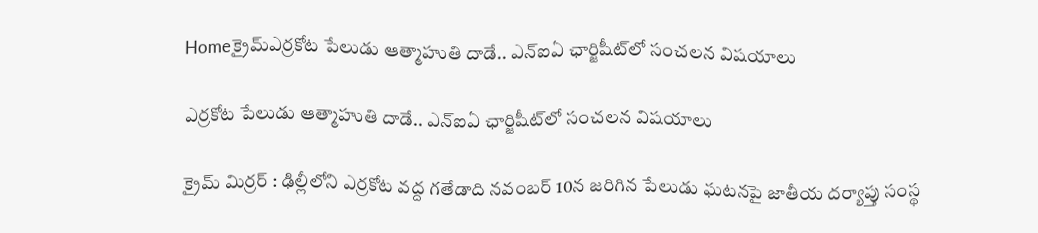Homeక్రైమ్ఎర్రకోట పేలుడు ఆత్మాహుతి దాడే.. ఎన్‌ఐఏ ఛార్జిషీట్‌లో సంచలన విషయాలు

ఎర్రకోట పేలుడు ఆత్మాహుతి దాడే.. ఎన్‌ఐఏ ఛార్జిషీట్‌లో సంచలన విషయాలు

క్రైమ్ మిర్రర్ : ఢిల్లీలోని ఎర్రకోట వద్ద గతేడాది నవంబర్‌ 10న జరిగిన పేలుడు ఘటనపై జాతీయ దర్యాప్తు సంస్థ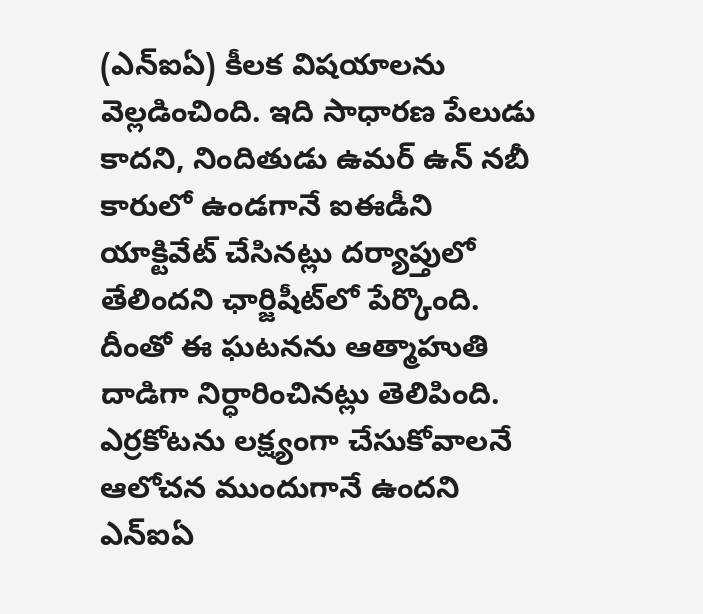(ఎన్‌ఐఏ) కీలక విషయాలను వెల్లడించింది. ఇది సాధారణ పేలుడు కాదని, నిందితుడు ఉమర్‌ ఉన్‌ నబీ కారులో ఉండగానే ఐఈడీని యాక్టివేట్‌ చేసినట్లు దర్యాప్తులో తేలిందని ఛార్జిషీట్‌లో పేర్కొంది. దీంతో ఈ ఘటనను ఆత్మాహుతి దాడిగా నిర్ధారించినట్లు తెలిపింది. ఎర్రకోటను లక్ష్యంగా చేసుకోవాలనే ఆలోచన ముందుగానే ఉందని ఎన్‌ఐఏ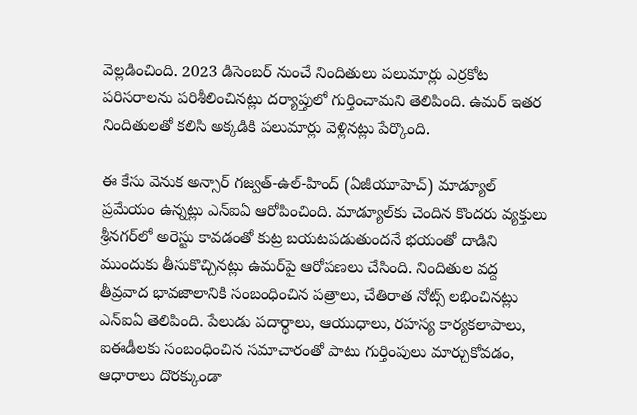వెల్లడించింది. 2023 డిసెంబర్‌ నుంచే నిందితులు పలుమార్లు ఎర్రకోట పరిసరాలను పరిశీలించినట్లు దర్యాప్తులో గుర్తించామని తెలిపింది. ఉమర్‌ ఇతర నిందితులతో కలిసి అక్కడికి పలుమార్లు వెళ్లినట్లు పేర్కొంది.

ఈ కేసు వెనుక అన్సార్‌ గజ్వత్‌-ఉల్‌-హింద్‌ (ఏజీయూహెచ్‌) మాడ్యూల్‌ ప్రమేయం ఉన్నట్లు ఎన్‌ఐఏ ఆరోపించింది. మాడ్యూల్‌కు చెందిన కొందరు వ్యక్తులు శ్రీనగర్‌లో అరెస్టు కావడంతో కుట్ర బయటపడుతుందనే భయంతో దాడిని ముందుకు తీసుకొచ్చినట్లు ఉమర్‌పై ఆరోపణలు చేసింది. నిందితుల వద్ద తీవ్రవాద భావజాలానికి సంబంధించిన పత్రాలు, చేతిరాత నోట్స్‌ లభించినట్లు ఎన్‌ఐఏ తెలిపింది. పేలుడు పదార్థాలు, ఆయుధాలు, రహస్య కార్యకలాపాలు, ఐఈడీలకు సంబంధించిన సమాచారంతో పాటు గుర్తింపులు మార్చుకోవడం, ఆధారాలు దొరక్కుండా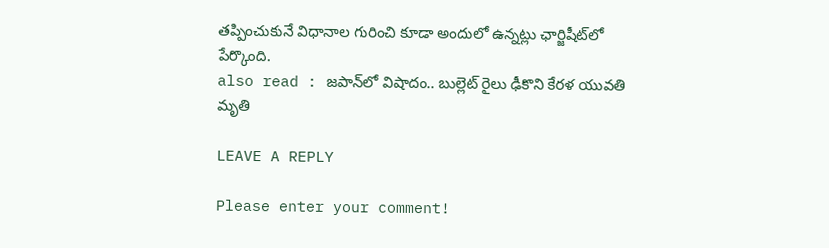తప్పించుకునే విధానాల గురించి కూడా అందులో ఉన్నట్లు ఛార్జిషీట్‌లో పేర్కొంది.
also read : జపాన్‌లో విషాదం.. బుల్లెట్ రైలు ఢీకొని కేరళ యువతి మృతి

LEAVE A REPLY

Please enter your comment!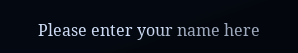Please enter your name here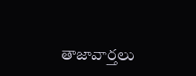తాజావార్తలు